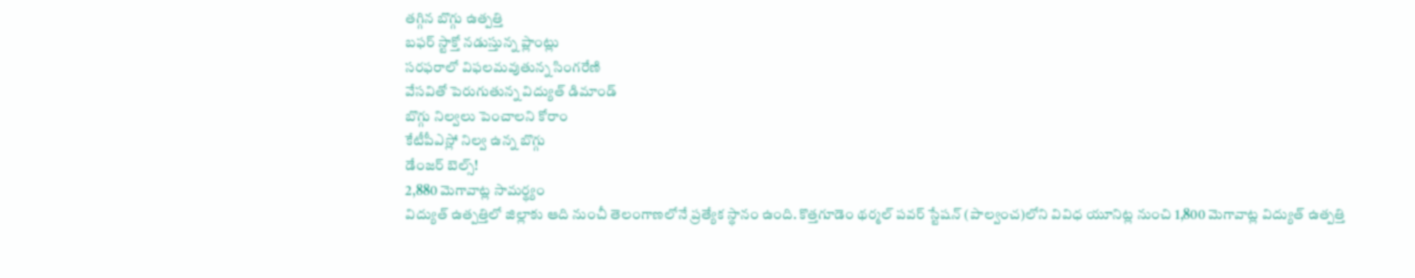తగ్గిన బొగ్గు ఉత్పత్తి
బఫర్ స్టాక్తో నడుస్తున్న ప్లాంట్లు
సరఫరాలో విఫలమవుతున్న సింగరేణి
వేసవితో పెరుగుతున్న విద్యుత్ డిమాండ్
బొగ్గు నిల్వలు పెంచాలని కోరాం
కేటీపీఎస్లో నిల్వ ఉన్న బొగ్గు
డేంజర్ బెల్స్!
2,880 మెగావాట్ల సామర్థ్యం
విద్యుత్ ఉత్పత్తిలో జిల్లాకు ఆది నుంచీ తెలంగాణలోనే ప్రత్యేక స్థానం ఉంది. కొత్తగూడెం థర్మల్ పవర్ స్టేషన్ (పాల్వంచ)లోని వివిధ యూనిట్ల నుంచి 1,800 మెగావాట్ల విద్యుత్ ఉత్పత్తి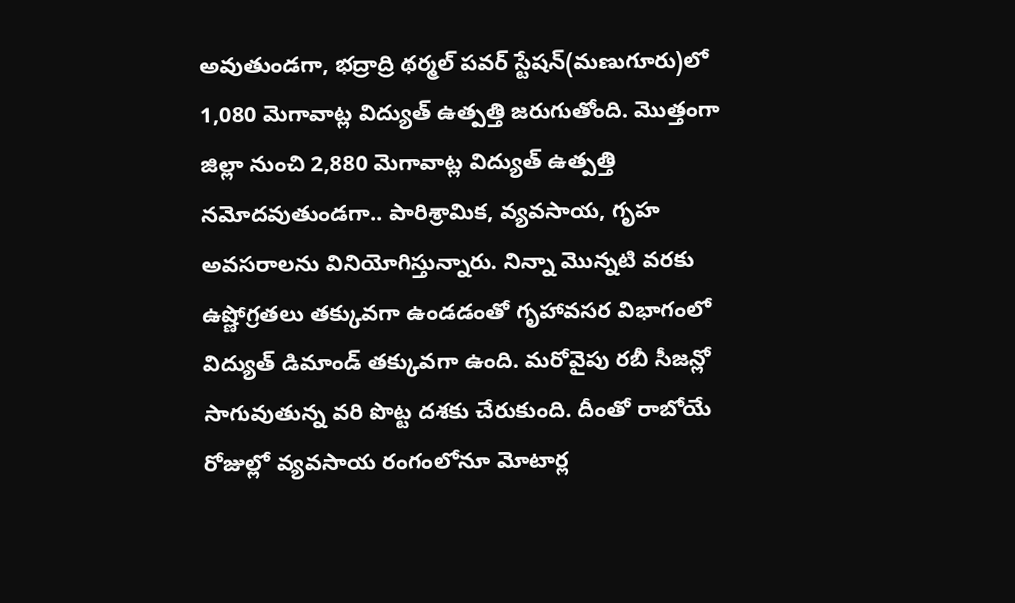అవుతుండగా, భద్రాద్రి థర్మల్ పవర్ స్టేషన్(మణుగూరు)లో 1,080 మెగావాట్ల విద్యుత్ ఉత్పత్తి జరుగుతోంది. మొత్తంగా జిల్లా నుంచి 2,880 మెగావాట్ల విద్యుత్ ఉత్పత్తి నమోదవుతుండగా.. పారిశ్రామిక, వ్యవసాయ, గృహ అవసరాలను వినియోగిస్తున్నారు. నిన్నా మొన్నటి వరకు ఉష్ణోగ్రతలు తక్కువగా ఉండడంతో గృహావసర విభాగంలో విద్యుత్ డిమాండ్ తక్కువగా ఉంది. మరోవైపు రబీ సీజన్లో సాగువుతున్న వరి పొట్ట దశకు చేరుకుంది. దీంతో రాబోయే రోజుల్లో వ్యవసాయ రంగంలోనూ మోటార్ల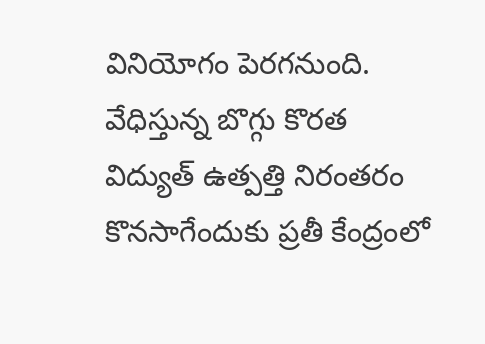వినియోగం పెరగనుంది.
వేధిస్తున్న బొగ్గు కొరత
విద్యుత్ ఉత్పత్తి నిరంతరం కొనసాగేందుకు ప్రతీ కేంద్రంలో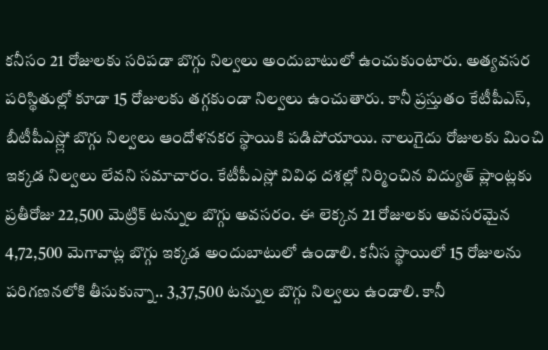కనీసం 21 రోజులకు సరిపడా బొగ్గు నిల్వలు అందుబాటులో ఉంచుకుంటారు. అత్యవసర పరిస్థితుల్లో కూడా 15 రోజులకు తగ్గకుండా నిల్వలు ఉంచుతారు. కానీ ప్రస్తుతం కేటీపీఎస్, బీటీపీఎస్ల్లో బొగ్గు నిల్వలు ఆందోళనకర స్థాయికి పడిపోయాయి. నాలుగైదు రోజులకు మించి ఇక్కడ నిల్వలు లేవని సమాచారం. కేటీపీఎస్లో వివిధ దశల్లో నిర్మించిన విద్యుత్ ప్లాంట్లకు ప్రతీరోజు 22,500 మెట్రిక్ టన్నుల బొగ్గు అవసరం. ఈ లెక్కన 21 రోజులకు అవసరమైన 4,72,500 మెగావాట్ల బొగ్గు ఇక్కడ అందుబాటులో ఉండాలి. కనీస స్థాయిలో 15 రోజులను పరిగణనలోకి తీసుకున్నా.. 3,37,500 టన్నుల బొగ్గు నిల్వలు ఉండాలి. కానీ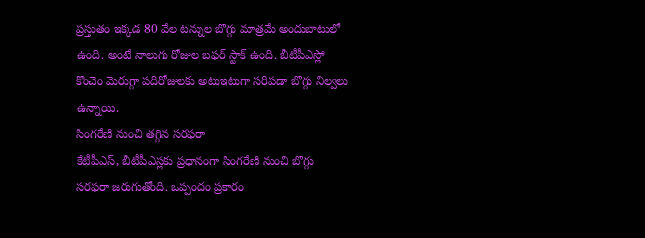ప్రస్తుతం ఇక్కడ 80 వేల టన్నుల బొగ్గు మాత్రమే అందుబాటులో ఉంది. అంటే నాలుగు రోజుల బఫర్ స్టాక్ ఉంది. బీటీపీఎస్లో కొంచెం మెరుగ్గా పదిరోజులకు అటుఇటుగా సరిపడా బొగ్గు నిల్వలు ఉన్నాయి.
సింగరేణి నుంచి తగ్గిన సరఫరా
కేటీపీఎస్, బీటీపీఎస్లకు ప్రధానంగా సింగరేణి నుంచి బొగ్గు సరఫరా జరుగుతోంది. ఒప్పందం ప్రకారం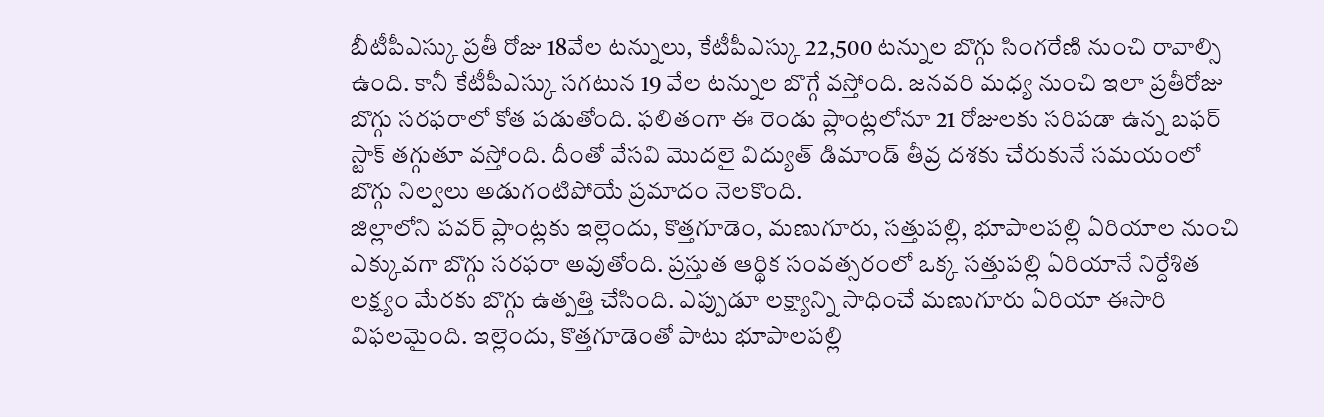బీటీపీఎస్కు ప్రతీ రోజు 18వేల టన్నులు, కేటీపీఎస్కు 22,500 టన్నుల బొగ్గు సింగరేణి నుంచి రావాల్సి ఉంది. కానీ కేటీపీఎస్కు సగటున 19 వేల టన్నుల బొగ్గే వస్తోంది. జనవరి మధ్య నుంచి ఇలా ప్రతీరోజు బొగ్గు సరఫరాలో కోత పడుతోంది. ఫలితంగా ఈ రెండు ప్లాంట్లలోనూ 21 రోజులకు సరిపడా ఉన్న బఫర్ స్టాక్ తగ్గుతూ వస్తోంది. దీంతో వేసవి మొదలై విద్యుత్ డిమాండ్ తీవ్ర దశకు చేరుకునే సమయంలో బొగ్గు నిల్వలు అడుగంటిపోయే ప్రమాదం నెలకొంది.
జిల్లాలోని పవర్ ప్లాంట్లకు ఇల్లెందు, కొత్తగూడెం, మణుగూరు, సత్తుపల్లి, భూపాలపల్లి ఏరియాల నుంచి ఎక్కువగా బొగ్గు సరఫరా అవుతోంది. ప్రస్తుత ఆర్థిక సంవత్సరంలో ఒక్క సత్తుపల్లి ఏరియానే నిర్దేశిత లక్ష్యం మేరకు బొగ్గు ఉత్పత్తి చేసింది. ఎప్పుడూ లక్ష్యాన్ని సాధించే మణుగూరు ఏరియా ఈసారి విఫలమైంది. ఇల్లెందు, కొత్తగూడెంతో పాటు భూపాలపల్లి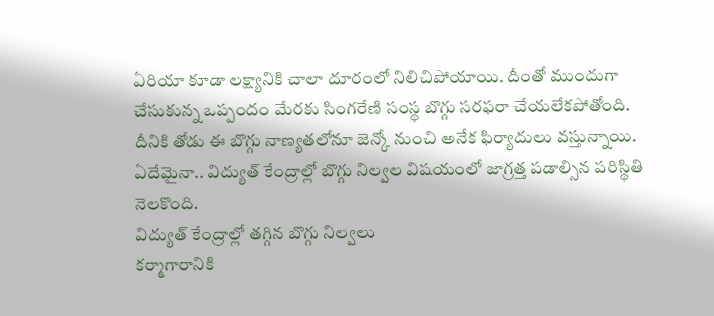ఏరియా కూడా లక్ష్యానికి చాలా దూరంలో నిలిచిపోయాయి. దీంతో ముందుగా చేసుకున్న ఒప్పందం మేరకు సింగరేణి సంస్థ బొగ్గు సరఫరా చేయలేకపోతోంది. దీనికి తోడు ఈ బొగ్గు నాణ్యతలోనూ జెన్కో నుంచి అనేక ఫిర్యాదులు వస్తున్నాయి. ఏదేమైనా.. విద్యుత్ కేంద్రాల్లో బొగ్గు నిల్వల విషయంలో జాగ్రత్త పడాల్సిన పరిస్థితి నెలకొంది.
విద్యుత్ కేంద్రాల్లో తగ్గిన బొగ్గు నిల్వలు
కర్మాగారానికి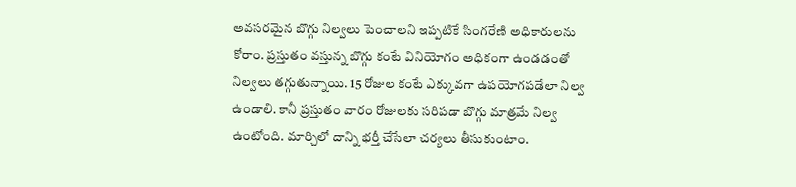అవసరమైన బొగ్గు నిల్వలు పెంచాలని ఇప్పటికే సింగరేణి అధికారులను కోరాం. ప్రస్తుతం వస్తున్న బొగ్గు కంటే వినియోగం అధికంగా ఉండడంతో నిల్వలు తగ్గుతున్నాయి. 15 రోజుల కంటే ఎక్కువగా ఉపయోగపడేలా నిల్వ ఉండాలి. కానీ ప్రస్తుతం వారం రోజులకు సరిపడా బొగ్గు మాత్రమే నిల్వ ఉంటోంది. మార్చిలో దాన్ని భర్తీ చేసేలా చర్యలు తీసుకుంటాం.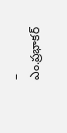– ఎం.ప్రభాకర్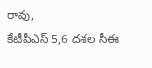రావు,
కేటీపీఎస్ 5,6 దశల సీఈ